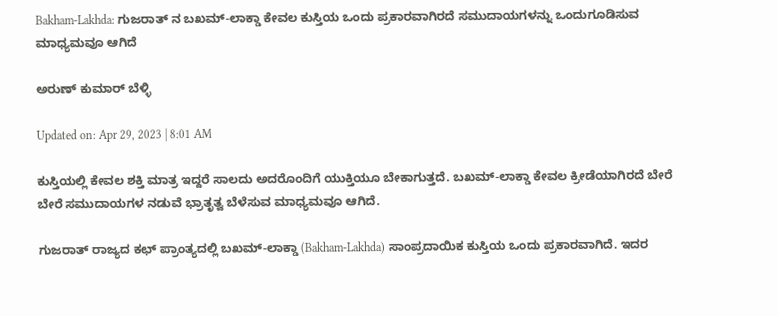Bakham-Lakhda: ಗುಜರಾತ್ ನ ಬಖಮ್-ಲಾಕ್ಡಾ ಕೇವಲ ಕುಸ್ತಿಯ ಒಂದು ಪ್ರಕಾರವಾಗಿರದೆ ಸಮುದಾಯಗಳನ್ನು ಒಂದುಗೂಡಿಸುವ ಮಾಧ್ಯಮವೂ ಆಗಿದೆ

ಅರುಣ್ ಕುಮಾರ್ ಬೆಳ್ಳಿ

Updated on: Apr 29, 2023 | 8:01 AM

ಕುಸ್ತಿಯಲ್ಲಿ ಕೇವಲ ಶಕ್ತಿ ಮಾತ್ರ ಇದ್ದರೆ ಸಾಲದು ಅದರೊಂದಿಗೆ ಯುಕ್ತಿಯೂ ಬೇಕಾಗುತ್ತದೆ. ಬಖಮ್-ಲಾಕ್ಡಾ ಕೇವಲ ಕ್ರೀಡೆಯಾಗಿರದೆ ಬೇರೆ ಬೇರೆ ಸಮುದಾಯಗಳ ನಡುವೆ ಭ್ರಾತೃತ್ವ ಬೆಳೆಸುವ ಮಾಧ್ಯಮವೂ ಆಗಿದೆ.

ಗುಜರಾತ್ ರಾಜ್ಯದ ಕಛ್ ಪ್ರಾಂತ್ಯದಲ್ಲಿ ಬಖಮ್-ಲಾಕ್ಡಾ (Bakham-Lakhda) ಸಾಂಪ್ರದಾಯಿಕ ಕುಸ್ತಿಯ ಒಂದು ಪ್ರಕಾರವಾಗಿದೆ. ಇದರ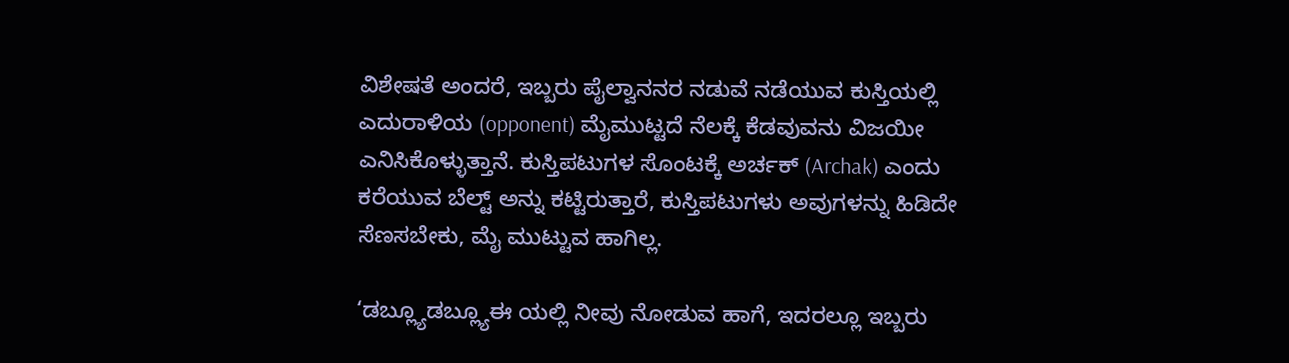ವಿಶೇಷತೆ ಅಂದರೆ, ಇಬ್ಬರು ಪೈಲ್ವಾನನರ ನಡುವೆ ನಡೆಯುವ ಕುಸ್ತಿಯಲ್ಲಿ ಎದುರಾಳಿಯ (opponent) ಮೈಮುಟ್ಟದೆ ನೆಲಕ್ಕೆ ಕೆಡವುವನು ವಿಜಯೀ ಎನಿಸಿಕೊಳ್ಳುತ್ತಾನೆ. ಕುಸ್ತಿಪಟುಗಳ ಸೊಂಟಕ್ಕೆ ಅರ್ಚಕ್ (Archak) ಎಂದು ಕರೆಯುವ ಬೆಲ್ಟ್ ಅನ್ನು ಕಟ್ಟಿರುತ್ತಾರೆ, ಕುಸ್ತಿಪಟುಗಳು ಅವುಗಳನ್ನು ಹಿಡಿದೇ ಸೆಣಸಬೇಕು, ಮೈ ಮುಟ್ಟುವ ಹಾಗಿಲ್ಲ.

‘ಡಬ್ಲ್ಯೂಡಬ್ಲ್ಯೂಈ ಯಲ್ಲಿ ನೀವು ನೋಡುವ ಹಾಗೆ, ಇದರಲ್ಲೂ ಇಬ್ಬರು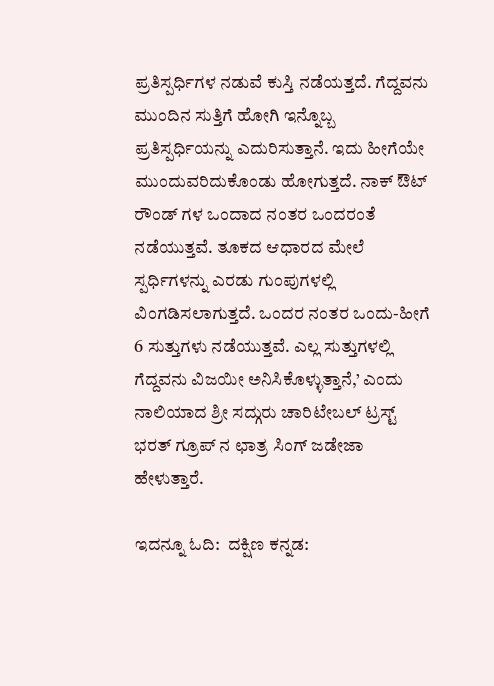ಪ್ರತಿಸ್ಪರ್ಧಿಗಳ ನಡುವೆ ಕುಸ್ತಿ ನಡೆಯತ್ತದೆ. ಗೆದ್ದವನು ಮುಂದಿನ ಸುತ್ತಿಗೆ ಹೋಗಿ ಇನ್ನೊಬ್ಬ ಪ್ರತಿಸ್ಪರ್ಧಿಯನ್ನು ಎದುರಿಸುತ್ತಾನೆ. ಇದು ಹೀಗೆಯೇ ಮುಂದುವರಿದುಕೊಂಡು ಹೋಗುತ್ತದೆ. ನಾಕ್ ಔಟ್ ರೌಂಡ್ ಗಳ ಒಂದಾದ ನಂತರ ಒಂದರಂತೆ ನಡೆಯುತ್ತವೆ. ತೂಕದ ಆಧಾರದ ಮೇಲೆ ಸ್ಪರ್ಧಿಗಳನ್ನು ಎರಡು ಗುಂಪುಗಳಲ್ಲಿ ವಿಂಗಡಿಸಲಾಗುತ್ತದೆ. ಒಂದರ ನಂತರ ಒಂದು-ಹೀಗೆ 6 ಸುತ್ತುಗಳು ನಡೆಯುತ್ತವೆ. ಎಲ್ಲ ಸುತ್ತುಗಳಲ್ಲಿ ಗೆದ್ದವನು ವಿಜಯೀ ಅನಿಸಿಕೊಳ್ಳುತ್ತಾನೆ,’ ಎಂದು ನಾಲಿಯಾದ ಶ್ರೀ ಸದ್ಗುರು ಚಾರಿಟೇಬಲ್ ಟ್ರಸ್ಟ್ ಭರತ್ ಗ್ರೂಪ್ ನ ಛಾತ್ರ ಸಿಂಗ್ ಜಡೇಜಾ ಹೇಳುತ್ತಾರೆ.

ಇದನ್ನೂ ಓದಿ:  ದಕ್ಷಿಣ ಕನ್ನಡ: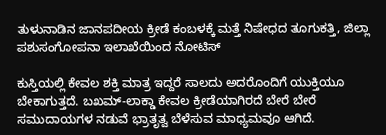ತುಳುನಾಡಿನ ಜಾನಪದೀಯ ಕ್ರೀಡೆ ಕಂಬಳಕ್ಕೆ ಮತ್ತೆ ನಿಷೇಧದ ತೂಗುಕತ್ತಿ, ಜಿಲ್ಲಾ ಪಶುಸಂಗೋಪನಾ ಇಲಾಖೆಯಿಂದ ನೋಟಿಸ್

ಕುಸ್ತಿಯಲ್ಲಿ ಕೇವಲ ಶಕ್ತಿ ಮಾತ್ರ ಇದ್ದರೆ ಸಾಲದು ಅದರೊಂದಿಗೆ ಯುಕ್ತಿಯೂ ಬೇಕಾಗುತ್ತದೆ. ಬಖಮ್-ಲಾಕ್ಡಾ ಕೇವಲ ಕ್ರೀಡೆಯಾಗಿರದೆ ಬೇರೆ ಬೇರೆ ಸಮುದಾಯಗಳ ನಡುವೆ ಭ್ರಾತೃತ್ವ ಬೆಳೆಸುವ ಮಾಧ್ಯಮವೂ ಆಗಿದೆ.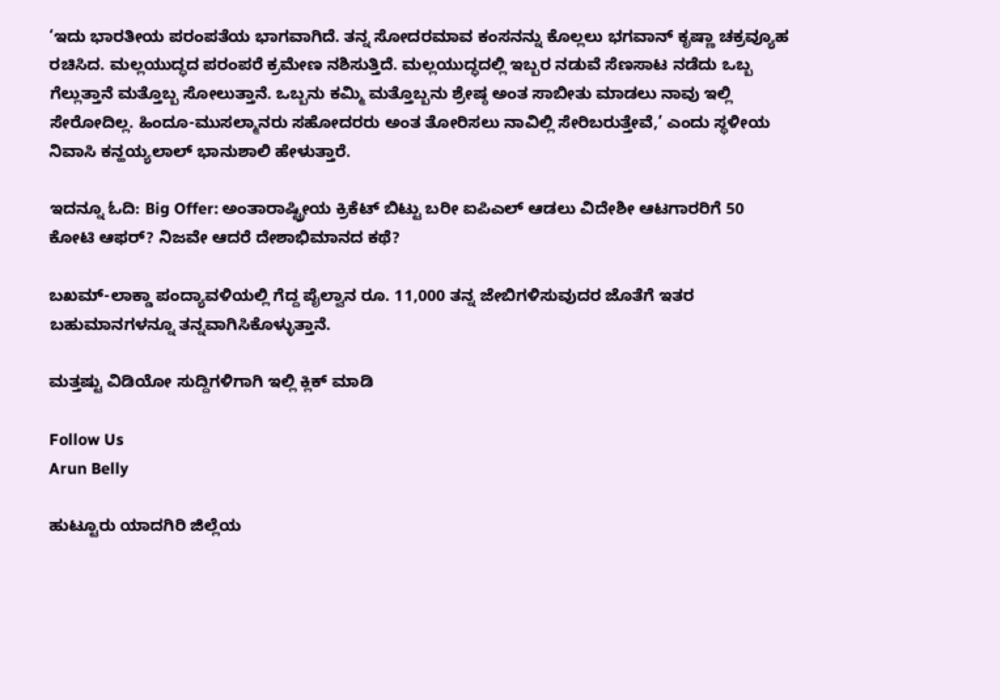‘ಇದು ಭಾರತೀಯ ಪರಂಪತೆಯ ಭಾಗವಾಗಿದೆ. ತನ್ನ ಸೋದರಮಾವ ಕಂಸನನ್ನು ಕೊಲ್ಲಲು ಭಗವಾನ್ ಕೃಷ್ಣಾ ಚಕ್ರವ್ಯೂಹ ರಚಿಸಿದ. ಮಲ್ಲಯುದ್ಧದ ಪರಂಪರೆ ಕ್ರಮೇಣ ನಶಿಸುತ್ತಿದೆ. ಮಲ್ಲಯುದ್ಧದಲ್ಲಿ ಇಬ್ಬರ ನಡುವೆ ಸೆಣಸಾಟ ನಡೆದು ಒಬ್ಬ ಗೆಲ್ಲುತ್ತಾನೆ ಮತ್ತೊಬ್ಬ ಸೋಲುತ್ತಾನೆ. ಒಬ್ಬನು ಕಮ್ಮಿ ಮತ್ತೊಬ್ಬನು ಶ್ರೇಷ್ಠ ಅಂತ ಸಾಬೀತು ಮಾಡಲು ನಾವು ಇಲ್ಲಿ ಸೇರೋದಿಲ್ಲ. ಹಿಂದೂ-ಮುಸಲ್ಮಾನರು ಸಹೋದರರು ಅಂತ ತೋರಿಸಲು ನಾವಿಲ್ಲಿ ಸೇರಿಬರುತ್ತೇವೆ,’ ಎಂದು ಸ್ಥಳೀಯ ನಿವಾಸಿ ಕನ್ಹಯ್ಯಲಾಲ್ ಭಾನುಶಾಲಿ ಹೇಳುತ್ತಾರೆ.

ಇದನ್ನೂ ಓದಿ: Big Offer: ಅಂತಾರಾಷ್ಟ್ರೀಯ ಕ್ರಿಕೆಟ್ ಬಿಟ್ಟು ಬರೀ ಐಪಿಎಲ್ ಆಡಲು ವಿದೇಶೀ ಆಟಗಾರರಿಗೆ 50 ಕೋಟಿ ಆಫರ್? ನಿಜವೇ ಆದರೆ ದೇಶಾಭಿಮಾನದ ಕಥೆ?

ಬಖಮ್-ಲಾಕ್ಡಾ ಪಂದ್ಯಾವಳಿಯಲ್ಲಿ ಗೆದ್ದ ಪೈಲ್ವಾನ ರೂ. 11,000 ತನ್ನ ಜೇಬಿಗಳಿಸುವುದರ ಜೊತೆಗೆ ಇತರ ಬಹುಮಾನಗಳನ್ನೂ ತನ್ನವಾಗಿಸಿಕೊಳ್ಳುತ್ತಾನೆ.

ಮತ್ತಷ್ಟು ವಿಡಿಯೋ ಸುದ್ದಿಗಳಿಗಾಗಿ ಇಲ್ಲಿ ಕ್ಲಿಕ್ ಮಾಡಿ

Follow Us
Arun Belly

ಹುಟ್ಟೂರು ಯಾದಗಿರಿ ಜಿಲ್ಲೆಯ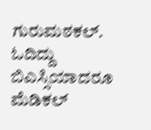ಗುರುಮಠಕಲ್. ಓದಿದ್ದು ಬಿಎಸ್ಸಿಯಾದರೂ ಮೆಡಿಕಲ್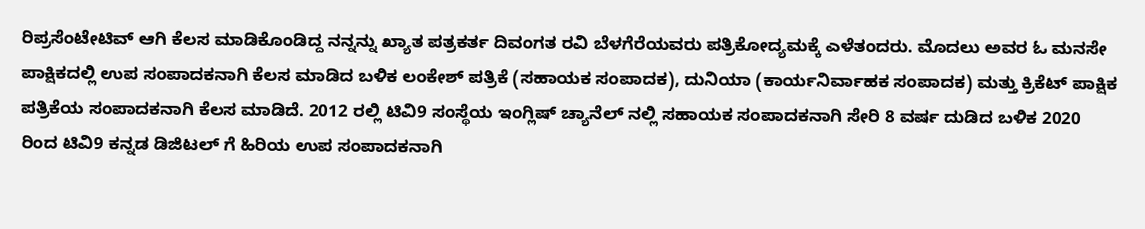ರಿಪ್ರಸೆಂಟೇಟಿವ್ ಆಗಿ ಕೆಲಸ ಮಾಡಿಕೊಂಡಿದ್ದ ನನ್ನನ್ನು ಖ್ಯಾತ ಪತ್ರಕರ್ತ ದಿವಂಗತ ರವಿ ಬೆಳಗೆರೆಯವರು ಪತ್ರಿಕೋದ್ಯಮಕ್ಕೆ ಎಳೆತಂದರು. ಮೊದಲು ಅವರ ಓ ಮನಸೇ ಪಾಕ್ಷಿಕದಲ್ಲಿ ಉಪ ಸಂಪಾದಕನಾಗಿ ಕೆಲಸ ಮಾಡಿದ ಬಳಿಕ ಲಂಕೇಶ್ ಪತ್ರಿಕೆ (ಸಹಾಯಕ ಸಂಪಾದಕ), ದುನಿಯಾ (ಕಾರ್ಯನಿರ್ವಾಹಕ ಸಂಪಾದಕ) ಮತ್ತು ಕ್ರಿಕೆಟ್ ಪಾಕ್ಷಿಕ ಪತ್ರಿಕೆಯ ಸಂಪಾದಕನಾಗಿ ಕೆಲಸ ಮಾಡಿದೆ. 2012 ರಲ್ಲಿ ಟಿವಿ9 ಸಂಸ್ಥೆಯ ಇಂಗ್ಲಿಷ್ ಚ್ಯಾನೆಲ್ ನಲ್ಲಿ ಸಹಾಯಕ ಸಂಪಾದಕನಾಗಿ ಸೇರಿ 8 ವರ್ಷ ದುಡಿದ ಬಳಿಕ 2020 ರಿಂದ ಟಿವಿ9 ಕನ್ನಡ ಡಿಜಿಟಲ್ ಗೆ ಹಿರಿಯ ಉಪ ಸಂಪಾದಕನಾಗಿ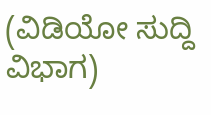(ವಿಡಿಯೋ ಸುದ್ದಿ ವಿಭಾಗ)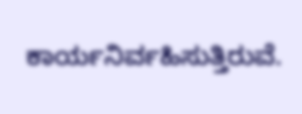ಕಾರ್ಯನಿರ್ವಹಿಸುತ್ತಿರುವೆ.